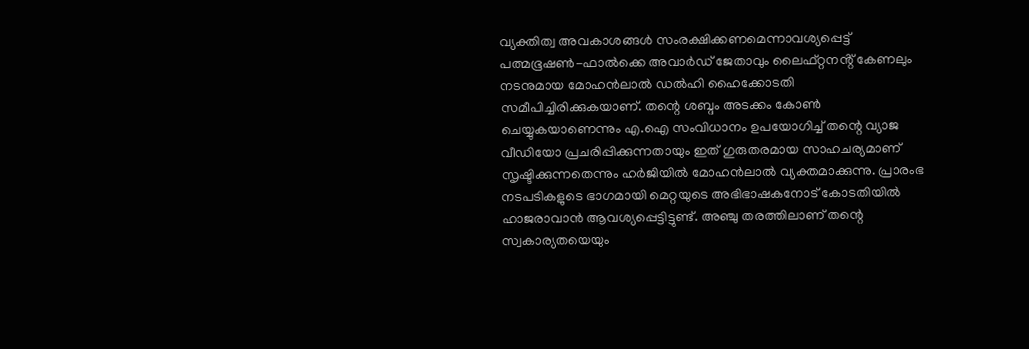വ്യക്തിത്വ അവകാശങ്ങൾ സംരക്ഷിക്കണമെന്നാവശ്യപ്പെട്ട് പത്മഭൂഷൺ-ഫാൽക്കെ അവാർഡ് ജേതാവും ലൈഫ്റ്റനൻ്റ് കേണലും നടനുമായ മോഹൻലാൽ ഡൽഹി ഹൈക്കോടതി സമീപിച്ചിരിക്കുകയാണ്. തന്റെ ശബ്ദം അടക്കം കോൺ ചെയ്യുകയാണെന്നും എ.ഐ സംവിധാനം ഉപയോഗിച്ച് തന്റെ വ്യാജ വീഡിയോ പ്രചരിപ്പിക്കുന്നതായും ഇത് ഗുരുതരമായ സാഹചര്യമാണ് സൃഷ്ടിക്കുന്നതെന്നും ഹർജിയിൽ മോഹൻലാൽ വ്യക്തമാക്കുന്നു. പ്രാരംഭ നടപടികളുടെ ഭാഗമായി മെറ്റയുടെ അഭിഭാഷകനോട് കോടതിയിൽ ഹാജരാവാൻ ആവശ്യപ്പെട്ടിട്ടുണ്ട്. അഞ്ചു തരത്തിലാണ് തന്റെ സ്വകാര്യതയെയും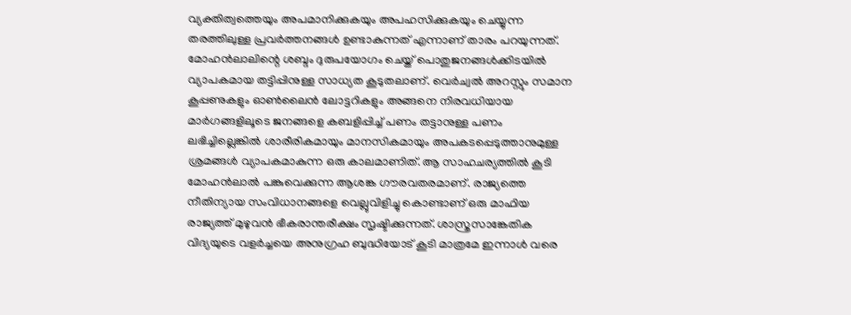വ്യക്തിത്വത്തെയും അപമാനിക്കുകയും അപഹസിക്കുകയും ചെയ്യുന്ന തരത്തിലുള്ള പ്രവർത്തനങ്ങൾ ഉണ്ടാകുന്നത് എന്നാണ് താരം പറയുന്നത്.
മോഹൻലാലിന്റെ ശബ്ദം ദുരുപയോഗം ചെയ്ത് പൊതുജനങ്ങൾക്കിടയിൽ വ്യാപകമായ തട്ടിപ്പിനുള്ള സാധ്യത കൂടുതലാണ്. വെർച്വൽ അറസ്റ്റും സമാന കൂപ്പണുകളും ഓൺലൈൻ ലോട്ടറികളും അങ്ങനെ നിരവധിയായ മാർഗങ്ങളിലൂടെ ജനങ്ങളെ കബളിപ്പിച്ച് പണം തട്ടാനുള്ള പണം ലഭിച്ചില്ലെങ്കിൽ ശാരീരികമായും മാനസികമായും അപകടപ്പെടുത്താനുമുള്ള ശ്രമങ്ങൾ വ്യാപകമാകുന്ന ഒരു കാലമാണിത്. ആ സാഹചര്യത്തിൽ കൂടി മോഹൻലാൽ പങ്കുവെക്കുന്ന ആശങ്ക ഗൗരവതരമാണ്. രാജ്യത്തെ നീതിന്യായ സംവിധാനങ്ങളെ വെല്ലുവിളിച്ചു കൊണ്ടാണ് ഒരു മാഫിയ രാജ്യത്ത് മുഴുവൻ ഭീകരാന്തരീക്ഷം സൃഷ്ടിക്കുന്നത്. ശാസ്ത്രസാങ്കേതിക വിദ്യയുടെ വളർച്ചയെ അനുഗ്രഹ ബുദ്ധിയോട് കൂടി മാത്രമേ ഇന്നാൾ വരെ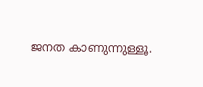ജനത കാണുന്നുള്ളൂ.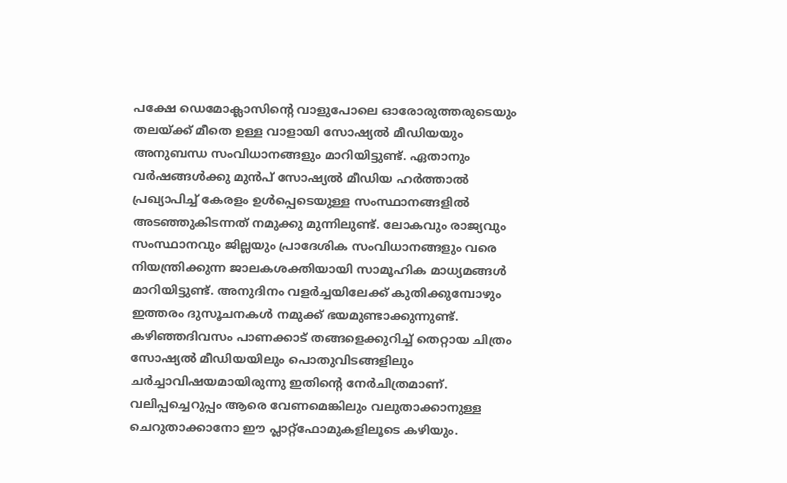പക്ഷേ ഡെമോക്ലാസിൻ്റെ വാളുപോലെ ഓരോരുത്തരുടെയും തലയ്ക്ക് മീതെ ഉള്ള വാളായി സോഷ്യൽ മീഡിയയും അനുബന്ധ സംവിധാനങ്ങളും മാറിയിട്ടുണ്ട്. ഏതാനും വർഷങ്ങൾക്കു മുൻപ് സോഷ്യൽ മീഡിയ ഹർത്താൽ പ്രഖ്യാപിച്ച് കേരളം ഉൾപ്പെടെയുള്ള സംസ്ഥാനങ്ങളിൽ അടഞ്ഞുകിടന്നത് നമുക്കു മുന്നിലുണ്ട്. ലോകവും രാജ്യവും സംസ്ഥാനവും ജില്ലയും പ്രാദേശിക സംവിധാനങ്ങളും വരെ നിയന്ത്രിക്കുന്ന ജാലകശക്തിയായി സാമൂഹിക മാധ്യമങ്ങൾ മാറിയിട്ടുണ്ട്. അനുദിനം വളർച്ചയിലേക്ക് കുതിക്കുമ്പോഴും ഇത്തരം ദുസൂചനകൾ നമുക്ക് ഭയമുണ്ടാക്കുന്നുണ്ട്. കഴിഞ്ഞദിവസം പാണക്കാട് തങ്ങളെക്കുറിച്ച് തെറ്റായ ചിത്രം സോഷ്യൽ മീഡിയയിലും പൊതുവിടങ്ങളിലും ചർച്ചാവിഷയമായിരുന്നു ഇതിൻ്റെ നേർചിത്രമാണ്.
വലിപ്പച്ചെറുപ്പം ആരെ വേണമെങ്കിലും വലുതാക്കാനുള്ള ചെറുതാക്കാനോ ഈ പ്ലാറ്റ്ഫോമുകളിലൂടെ കഴിയും.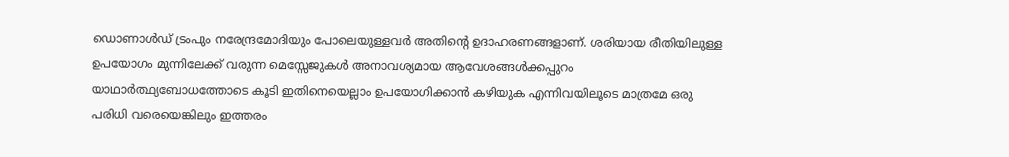ഡൊണാൾഡ് ട്രംപും നരേന്ദ്രമോദിയും പോലെയുള്ളവർ അതിന്റെ ഉദാഹരണങ്ങളാണ്. ശരിയായ രീതിയിലുള്ള ഉപയോഗം മുന്നിലേക്ക് വരുന്ന മെസ്സേജുകൾ അനാവശ്യമായ ആവേശങ്ങൾക്കപ്പുറം യാഥാർത്ഥ്യബോധത്തോടെ കൂടി ഇതിനെയെല്ലാം ഉപയോഗിക്കാൻ കഴിയുക എന്നിവയിലൂടെ മാത്രമേ ഒരു പരിധി വരെയെങ്കിലും ഇത്തരം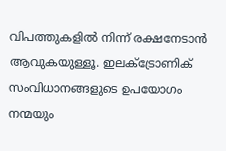വിപത്തുകളിൽ നിന്ന് രക്ഷനേടാൻ ആവുകയുള്ളൂ. ഇലക്ട്രോണിക് സംവിധാനങ്ങളുടെ ഉപയോഗം നന്മയും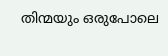തിന്മയും ഒരുപോലെ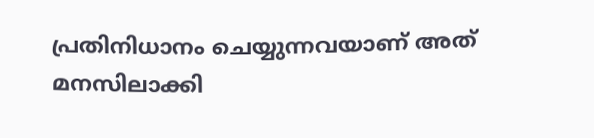പ്രതിനിധാനം ചെയ്യുന്നവയാണ് അത് മനസിലാക്കി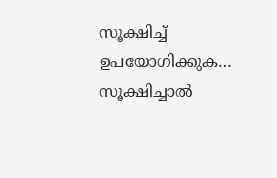സൂക്ഷിച്ച് ഉപയോഗിക്കുക… സൂക്ഷിച്ചാൽ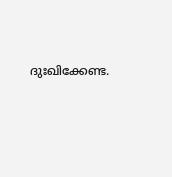ദുഃഖിക്കേണ്ട.